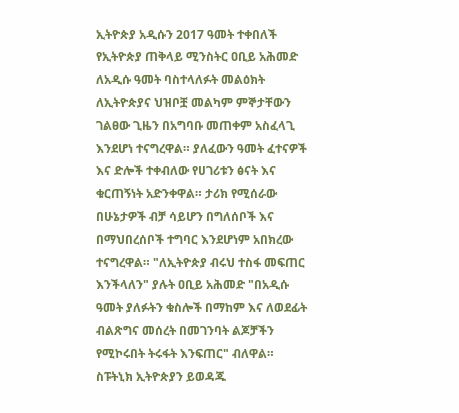ኢትዮጵያ አዲሱን 2017 ዓመት ተቀበለች የኢትዮጵያ ጠቅላይ ሚንስትር ዐቢይ አሕመድ ለአዲሱ ዓመት ባስተላለፉት መልዕክት ለኢትዮጵያና ህዝቦቿ መልካም ምኞታቸውን ገልፀው ጊዜን በአግባቡ መጠቀም አስፈላጊ እንደሆነ ተናግረዋል። ያለፈውን ዓመት ፈተናዎች እና ድሎች ተቀብለው የሀገሪቱን ፅናት እና ቁርጠኝነት አድንቀዋል። ታሪክ የሚሰራው በሁኔታዎች ብቻ ሳይሆን በግለሰቦች እና በማህበረሰቦች ተግባር እንደሆነም አበክረው ተናግረዋል። "ለኢትዮጵያ ብሩህ ተስፋ መፍጠር እንችላለን" ያሉት ዐቢይ አሕመድ "በአዲሱ ዓመት ያለፉትን ቁስሎች በማከም እና ለወደፊት ብልጽግና መሰረት በመገንባት ልጆቻችን የሚኮሩበት ትሩፋት እንፍጠር" ብለዋል። ስፑትኒክ ኢትዮጵያን ይወዳጁ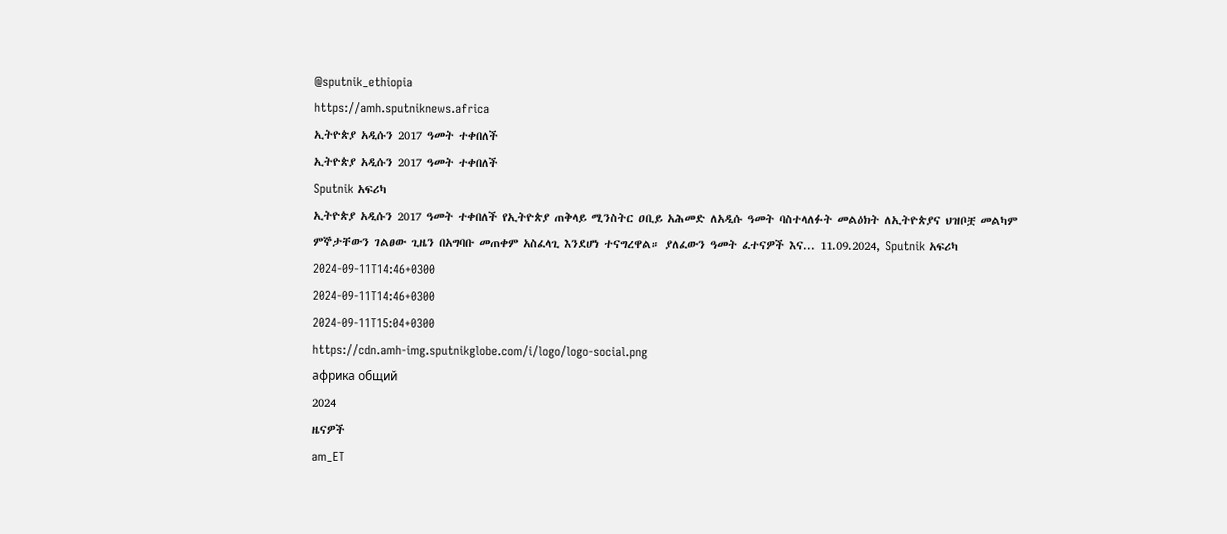@sputnik_ethiopia
https://amh.sputniknews.africa
ኢትዮጵያ አዲሱን 2017 ዓመት ተቀበለች
ኢትዮጵያ አዲሱን 2017 ዓመት ተቀበለች
Sputnik አፍሪካ
ኢትዮጵያ አዲሱን 2017 ዓመት ተቀበለች የኢትዮጵያ ጠቅላይ ሚንስትር ዐቢይ አሕመድ ለአዲሱ ዓመት ባስተላለፉት መልዕክት ለኢትዮጵያና ህዝቦቿ መልካም ምኞታቸውን ገልፀው ጊዜን በአግባቡ መጠቀም አስፈላጊ እንደሆነ ተናግረዋል። ያለፈውን ዓመት ፈተናዎች እና... 11.09.2024, Sputnik አፍሪካ
2024-09-11T14:46+0300
2024-09-11T14:46+0300
2024-09-11T15:04+0300
https://cdn.amh-img.sputnikglobe.com/i/logo/logo-social.png
африка общий
2024
ዜናዎች
am_ET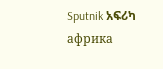Sputnik አፍሪካ
африка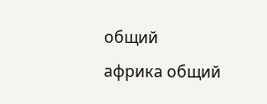общий
африка общий